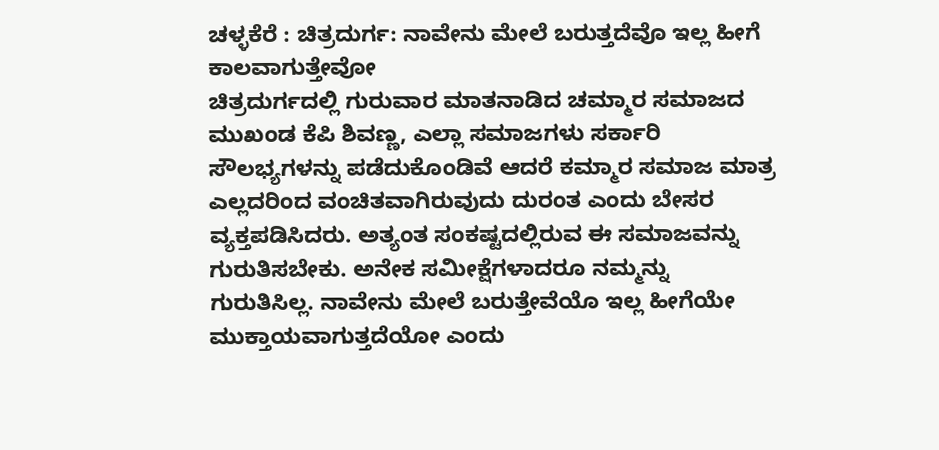ಚಳ್ಳಕೆರೆ : ಚಿತ್ರದುರ್ಗ: ನಾವೇನು ಮೇಲೆ ಬರುತ್ತದೆವೊ ಇಲ್ಲ ಹೀಗೆ
ಕಾಲವಾಗುತ್ತೇವೋ
ಚಿತ್ರದುರ್ಗದಲ್ಲಿ ಗುರುವಾರ ಮಾತನಾಡಿದ ಚಮ್ಮಾರ ಸಮಾಜದ
ಮುಖಂಡ ಕೆಪಿ ಶಿವಣ್ಣ, ಎಲ್ಲಾ ಸಮಾಜಗಳು ಸರ್ಕಾರಿ
ಸೌಲಭ್ಯಗಳನ್ನು ಪಡೆದುಕೊಂಡಿವೆ ಆದರೆ ಕಮ್ಮಾರ ಸಮಾಜ ಮಾತ್ರ
ಎಲ್ಲದರಿಂದ ವಂಚಿತವಾಗಿರುವುದು ದುರಂತ ಎಂದು ಬೇಸರ
ವ್ಯಕ್ತಪಡಿಸಿದರು. ಅತ್ಯಂತ ಸಂಕಷ್ಟದಲ್ಲಿರುವ ಈ ಸಮಾಜವನ್ನು
ಗುರುತಿಸಬೇಕು. ಅನೇಕ ಸಮೀಕ್ಷೆಗಳಾದರೂ ನಮ್ಮನ್ನು
ಗುರುತಿಸಿಲ್ಲ. ನಾವೇನು ಮೇಲೆ ಬರುತ್ತೇವೆಯೊ ಇಲ್ಲ ಹೀಗೆಯೇ
ಮುಕ್ತಾಯವಾಗುತ್ತದೆಯೋ ಎಂದು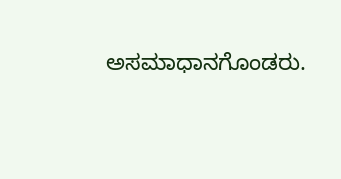ಅಸಮಾಧಾನಗೊಂಡರು.